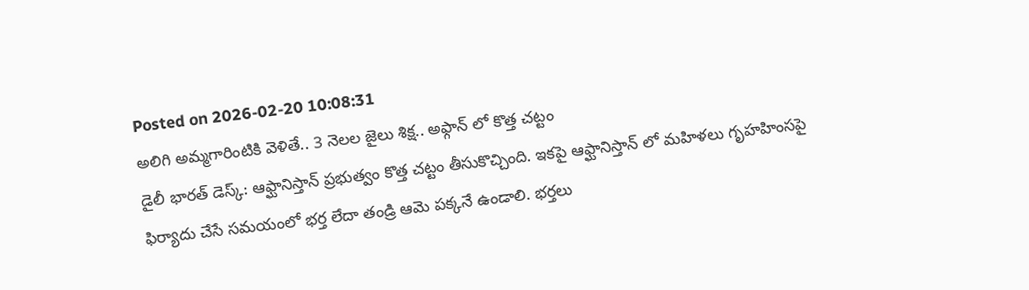Posted on 2026-02-20 10:08:31
అలిగి అమ్మగారింటికి వెళితే.. 3 నెలల జైలు శిక్ష.. అఫ్గాన్ లో కొత్త చట్టం
డైలీ భారత్ డెస్క్: ఆఫ్ఘానిస్తాన్ ప్రభుత్వం కొత్త చట్టం తీసుకొచ్చింది. ఇకపై ఆఫ్ఘానిస్తాన్ లో మహిళలు గృహహింసపై ఫిర్యాదు చేసే సమయంలో భర్త లేదా తండ్రి ఆమె పక్కనే ఉండాలి. భర్తలు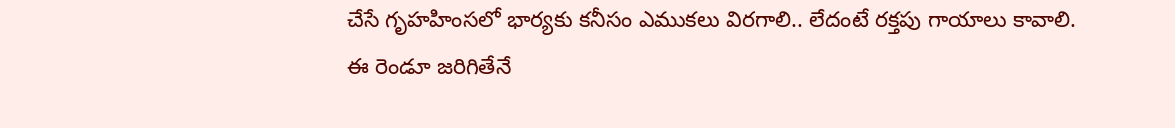చేసే గృహహింసలో భార్యకు కనీసం ఎముకలు విరగాలి.. లేదంటే రక్తపు గాయాలు కావాలి. ఈ రెండూ జరిగితేనే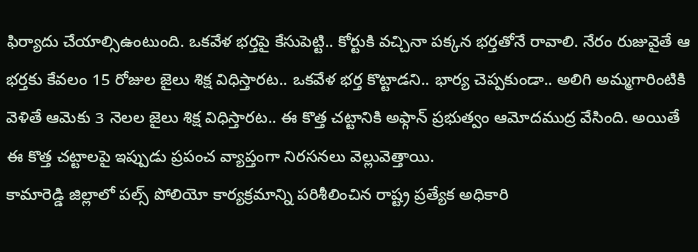ఫిర్యాదు చేయాల్సిఉంటుంది. ఒకవేళ భర్తపై కేసుపెట్టి.. కోర్టుకి వచ్చినా పక్కన భర్తతోనే రావాలి. నేరం రుజువైతే ఆ భర్తకు కేవలం 15 రోజుల జైలు శిక్ష విధిస్తారట.. ఒకవేళ భర్త కొట్టాడని.. భార్య చెప్పకుండా.. అలిగి అమ్మగారింటికి వెళితే ఆమెకు 3 నెలల జైలు శిక్ష విధిస్తారట.. ఈ కొత్త చట్టానికి అఫ్గాన్ ప్రభుత్వం ఆమోదముద్ర వేసింది. అయితే ఈ కొత్త చట్టాలపై ఇప్పుడు ప్రపంచ వ్యాప్తంగా నిరసనలు వెల్లువెత్తాయి.
కామారెడ్డి జిల్లాలో పల్స్ పోలియో కార్యక్రమాన్ని పరిశీలించిన రాష్ట్ర ప్రత్యేక అధికారి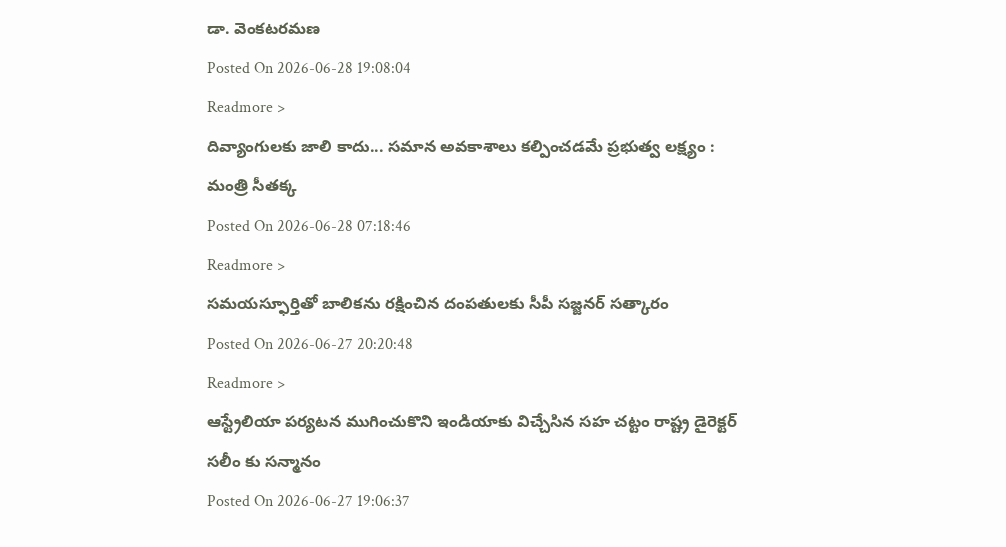డా. వెంకటరమణ
Posted On 2026-06-28 19:08:04
Readmore >
దివ్యాంగులకు జాలి కాదు... సమాన అవకాశాలు కల్పించడమే ప్రభుత్వ లక్ష్యం : మంత్రి సీతక్క
Posted On 2026-06-28 07:18:46
Readmore >
సమయస్ఫూర్తితో బాలికను రక్షించిన దంపతులకు సీపీ సజ్జనర్ సత్కారం
Posted On 2026-06-27 20:20:48
Readmore >
ఆస్ట్రేలియా పర్యటన ముగించుకొని ఇండియాకు విచ్చేసిన సహ చట్టం రాష్ట్ర డైరెక్టర్ సలీం కు సన్మానం
Posted On 2026-06-27 19:06:37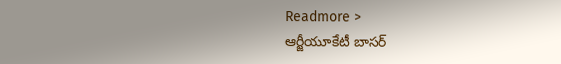Readmore >
ఆర్జీయూకేటీ బాసర్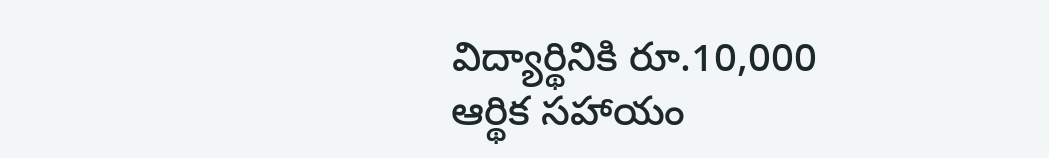విద్యార్థినికి రూ.10,000 ఆర్థిక సహాయం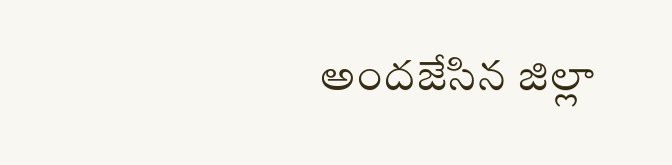అందజేసిన జిల్లా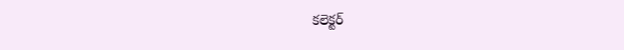కలెక్టర్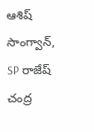ఆశిష్ సాంగ్వాన్, SP రాజేష్ చంద్ర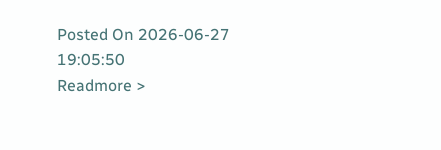Posted On 2026-06-27 19:05:50
Readmore >